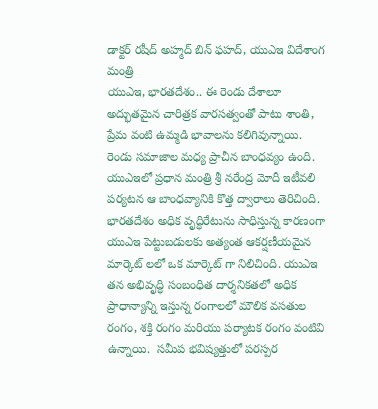డాక్ట‌ర్ ర‌షీద్ అహ్మ‌ద్ బిన్ ఫ‌హ‌ద్‌, యుఎఇ విదేశాంగ మంత్రి
యుఎఇ, భార‌తదేశం.. ఈ రెండు దేశాలూ అద్భుత‌మైన చారిత్ర‌క వార‌స‌త్వంతో పాటు శాంతి, ప్రేమ వంటి ఉమ్మ‌డి భావాలను క‌లిగివున్నాయి.  రెండు స‌మాజాల మ‌ధ్య ప్రాచీన బాంధ‌వ్యం ఉంది.  యుఎఇలో ప్ర‌ధాన మంత్రి శ్రీ న‌రేంద్ర మోదీ ఇటీవలి ప‌ర్య‌ట‌న ఆ బాంధ‌వ్యానికి కొత్త ద్వారాలు తెరిచింది.  భార‌తదేశం అధిక వృద్ధిరేటును సాధిస్తున్న కారణంగా యుఎఇ పెట్టుబ‌డుల‌కు అత్యంత ఆక‌ర్ష‌ణీయ‌మైన మార్కెట్ లలో ఒక‌ మార్కెట్ గా నిలిచింది. యుఎఇ తన అభివృద్ధి సంబంధిత దార్శనికతలో అధిక ప్రాధాన్యాన్ని ఇస్తున్న రంగాలలో మౌలిక వ‌స‌తుల రంగం, శక్తి రంగం మరియు ప‌ర్యాట‌క రంగం వంటివి ఉన్నాయి.  స‌మీప భ‌విష్య‌త్తులో ప‌ర‌స్ప‌ర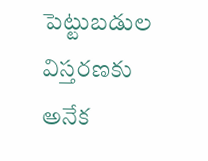పెట్టుబ‌డుల విస్త‌ర‌ణ‌కు అనేక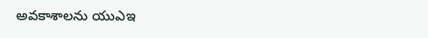అవ‌కాశాలను యుఎఇ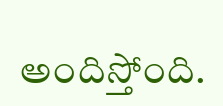అందిస్తోంది.